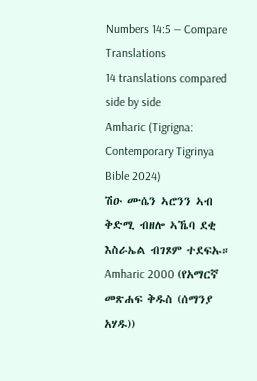Numbers 14:5 — Compare Translations
14 translations compared side by side
Amharic (Tigrigna: Contemporary Tigrinya Bible 2024)
ሽዑ ሙሴን ኣሮንን ኣብ ቅድሚ ብዘሎ ኣኼባ ደቂ እስራኤል ብገጾም ተደፍኡ።
Amharic 2000 (የአማርኛ መጽሐፍ ቅዱስ (ሰማንያ አሃዱ))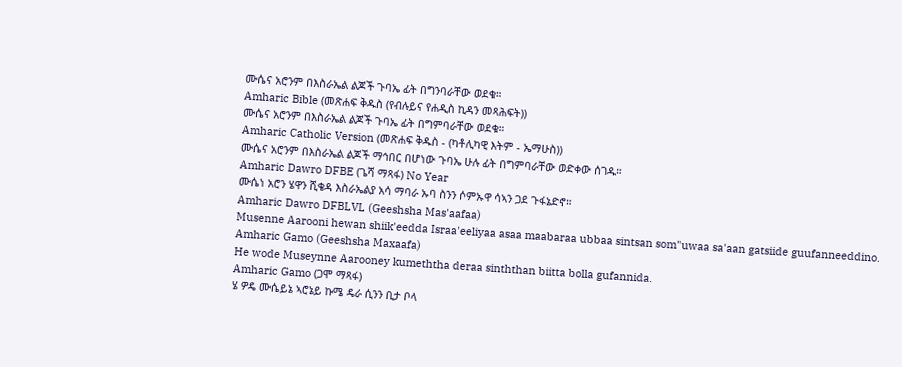ሙሴና አሮንም በእስራኤል ልጆች ጉባኤ ፊት በግንባራቸው ወደቁ።
Amharic Bible (መጽሐፍ ቅዱስ (የብሉይና የሐዲስ ኪዳን መጻሕፍት))
ሙሴና አሮንም በእስራኤል ልጆች ጉባኤ ፊት በግምባራቸው ወደቁ።
Amharic Catholic Version (መጽሐፍ ቅዱስ - (ካቶሊካዊ እትም - ኤማሁስ))
ሙሴና አሮንም በእስራኤል ልጆች ማኅበር በሆነው ጉባኤ ሁሉ ፊት በግምባራቸው ወድቀው ሰገዱ።
Amharic Dawro DFBE (ጌሻ ማጻፋ) No Year
ሙሴነ አሮን ሄዋን ሺቄዳ እስራኤልያ አሳ ማባራ ኡባ ስንን ሶምኡዋ ሳኣን ጋደ ጉፋኔድኖ።
Amharic Dawro DFBLVL (Geeshsha Mas'aafaa)
Musenne Aarooni hewan shiik'eedda Israa'eeliyaa asaa maabaraa ubbaa sintsan som"uwaa sa'aan gatsiide guufanneeddino.
Amharic Gamo (Geeshsha Maxaafa)
He wode Museynne Aarooney kumeththa deraa sinththan biitta bolla gufannida.
Amharic Gamo (ጋሞ ማጻፋ)
ሄ ዎዴ ሙሴይኔ ኣሮኔይ ኩሜ ዴራ ሲንን ቢታ ቦላ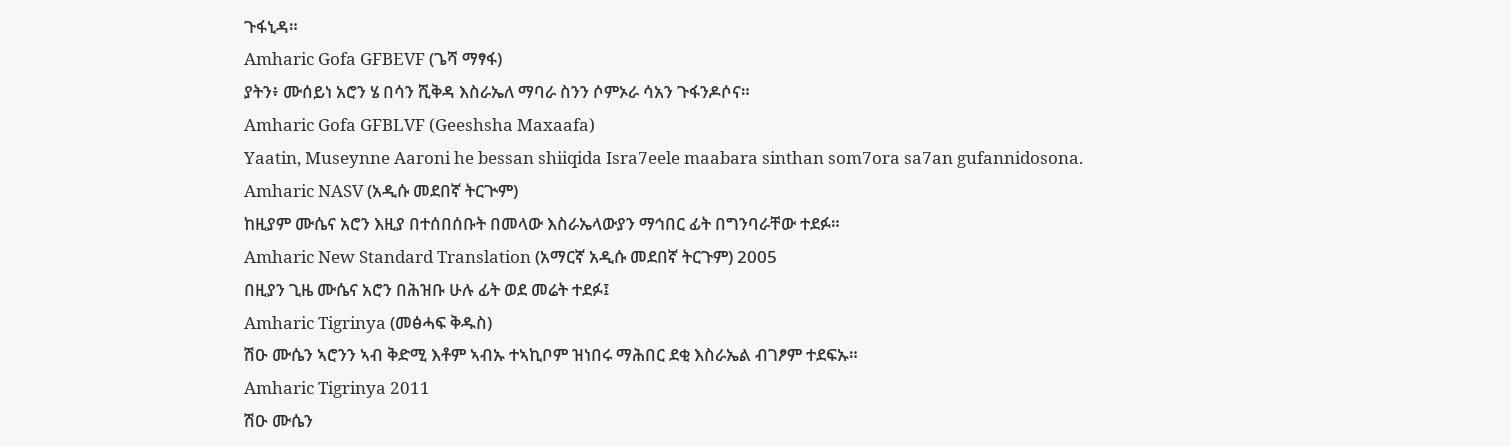ጉፋኒዳ።
Amharic Gofa GFBEVF (ጌሻ ማፃፋ)
ያትን፥ ሙሰይነ አሮን ሄ በሳን ሺቅዳ እስራኤለ ማባራ ስንን ሶምኦራ ሳአን ጉፋንዶሶና።
Amharic Gofa GFBLVF (Geeshsha Maxaafa)
Yaatin, Museynne Aaroni he bessan shiiqida Isra7eele maabara sinthan som7ora sa7an gufannidosona.
Amharic NASV (አዲሱ መደበኛ ትርጒም)
ከዚያም ሙሴና አሮን እዚያ በተሰበሰቡት በመላው እስራኤላውያን ማኅበር ፊት በግንባራቸው ተደፉ።
Amharic New Standard Translation (አማርኛ አዲሱ መደበኛ ትርጉም) 2005
በዚያን ጊዜ ሙሴና አሮን በሕዝቡ ሁሉ ፊት ወደ መሬት ተደፉ፤
Amharic Tigrinya (መፅሓፍ ቅዱስ)
ሽዑ ሙሴን ኣሮንን ኣብ ቅድሚ እቶም ኣብኡ ተኣኪቦም ዝነበሩ ማሕበር ደቂ እስራኤል ብገፆም ተደፍኡ።
Amharic Tigrinya 2011
ሽዑ ሙሴን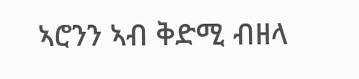ኣሮንን ኣብ ቅድሚ ብዘላ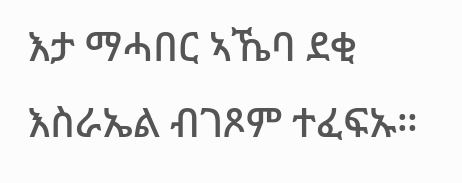እታ ማሓበር ኣኼባ ደቂ እስራኤል ብገጾም ተፈፍኡ።